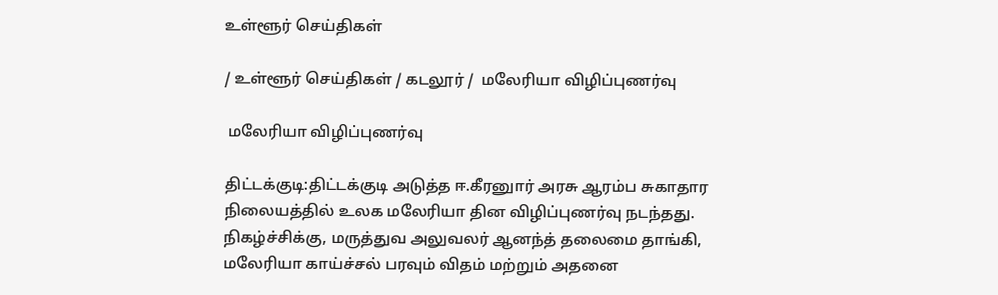உள்ளூர் செய்திகள்

/ உள்ளூர் செய்திகள் / கடலூர் /  மலேரியா விழிப்புணர்வு

 மலேரியா விழிப்புணர்வு

திட்டக்குடி:திட்டக்குடி அடுத்த ஈ.கீரனுார் அரசு ஆரம்ப சுகாதார நிலையத்தில் உலக மலேரியா தின விழிப்புணர்வு நடந்தது. நிகழ்ச்சிக்கு, மருத்துவ அலுவலர் ஆனந்த் தலைமை தாங்கி, மலேரியா காய்ச்சல் பரவும் விதம் மற்றும் அதனை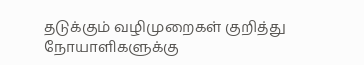தடுக்கும் வழிமுறைகள் குறித்து நோயாளிகளுக்கு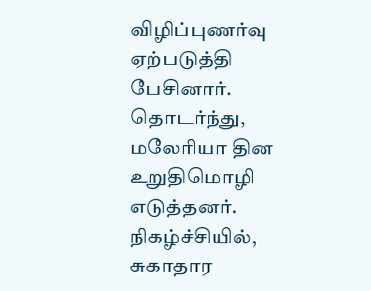விழிப்புணர்வு ஏற்படுத்தி பேசினார். தொடர்ந்து, மலேரியா தின உறுதிமொழி எடுத்தனர். நிகழ்ச்சியில், சுகாதார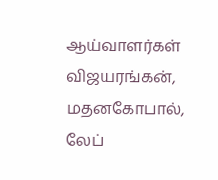ஆய்வாளர்கள் விஜயரங்கன், மதனகோபால், லேப்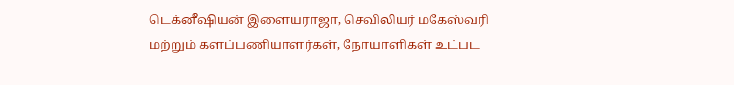டெக்னீஷியன் இளையராஜா, செவிலியர் மகேஸ்வரி மற்றும் களப்பணியாளர்கள், நோயாளிகள் உட்பட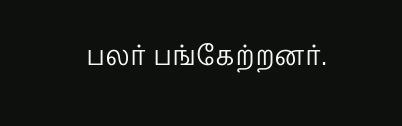பலர் பங்கேற்றனர்.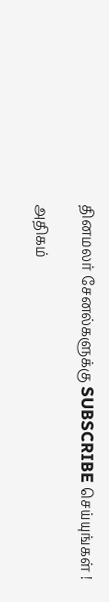தினமலர் சேனல்களுக்கு SUBSCRIBE செய்யுங்கள் !

அதிகம்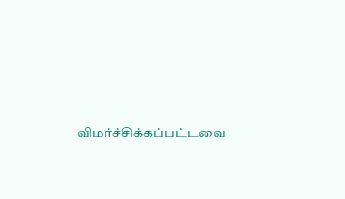விமர்ச்சிக்கப்பட்டவை